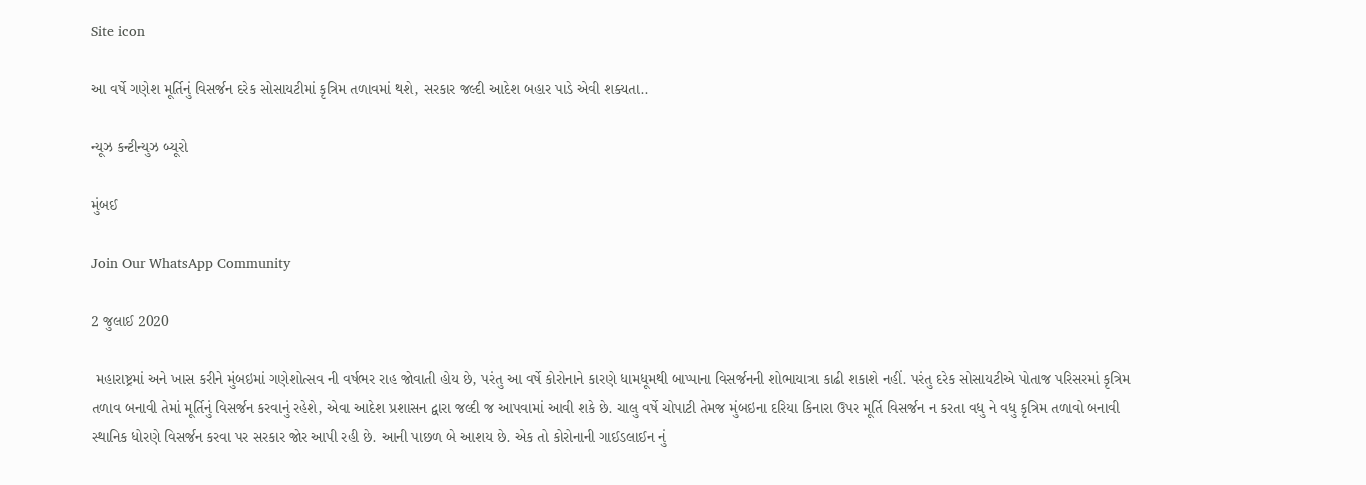Site icon

આ વર્ષે ગણેશ મૂર્તિનું વિસર્જન દરેક સોસાયટીમાં કૃત્રિમ તળાવમાં થશે, સરકાર જલ્દી આદેશ બહાર પાડે એવી શક્યતા..

ન્યૂઝ કન્ટીન્યુઝ બ્યૂરો

મુંબઈ

Join Our WhatsApp Community

2 જુલાઈ 2020

 મહારાષ્ટ્રમાં અને ખાસ કરીને મુંબઇમાં ગણેશોત્સવ ની વર્ષભર રાહ જોવાતી હોય છે, પરંતુ આ વર્ષે કોરોનાને કારણે ધામધૂમથી બાપ્પાના વિસર્જનની શોભાયાત્રા કાઢી શકાશે નહીં. પરંતુ દરેક સોસાયટીએ પોતાજ પરિસરમાં કૃત્રિમ તળાવ બનાવી તેમાં મૂર્તિનું વિસર્જન કરવાનું રહેશે, એવા આદેશ પ્રશાસન દ્વારા જલ્દી જ આપવામાં આવી શકે છે. ચાલુ વર્ષે ચોપાટી તેમજ મુંબઇના દરિયા કિનારા ઉપર મૂર્તિ વિસર્જન ન કરતા વધુ ને વધુ કૃત્રિમ તળાવો બનાવી સ્થાનિક ધોરણે વિસર્જન કરવા પર સરકાર જોર આપી રહી છે. આની પાછળ બે આશય છે. એક તો કોરોનાની ગાઈડલાઈન નું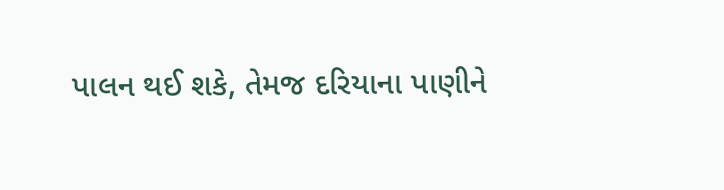પાલન થઈ શકે, તેમજ દરિયાના પાણીને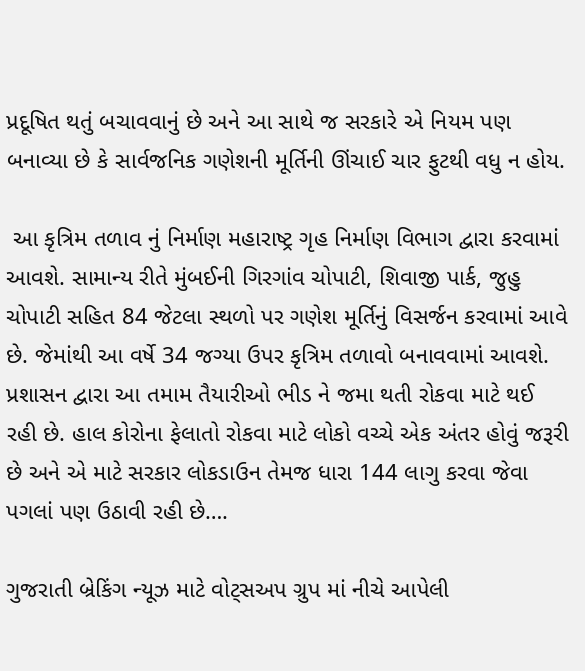પ્રદૂષિત થતું બચાવવાનું છે અને આ સાથે જ સરકારે એ નિયમ પણ બનાવ્યા છે કે સાર્વજનિક ગણેશની મૂર્તિની ઊંચાઈ ચાર ફુટથી વધુ ન હોય.

 આ કૃત્રિમ તળાવ નું નિર્માણ મહારાષ્ટ્ર ગૃહ નિર્માણ વિભાગ દ્વારા કરવામાં આવશે. સામાન્ય રીતે મુંબઈની ગિરગાંવ ચોપાટી, શિવાજી પાર્ક, જુહુ ચોપાટી સહિત 84 જેટલા સ્થળો પર ગણેશ મૂર્તિનું વિસર્જન કરવામાં આવે છે. જેમાંથી આ વર્ષે 34 જગ્યા ઉપર કૃત્રિમ તળાવો બનાવવામાં આવશે. પ્રશાસન દ્વારા આ તમામ તૈયારીઓ ભીડ ને જમા થતી રોકવા માટે થઈ રહી છે. હાલ કોરોના ફેલાતો રોકવા માટે લોકો વચ્ચે એક અંતર હોવું જરૂરી છે અને એ માટે સરકાર લોકડાઉન તેમજ ધારા 144 લાગુ કરવા જેવા પગલાં પણ ઉઠાવી રહી છે….

ગુજરાતી બ્રેકિંગ ન્યૂઝ માટે વોટ્સઅપ ગ્રુપ માં નીચે આપેલી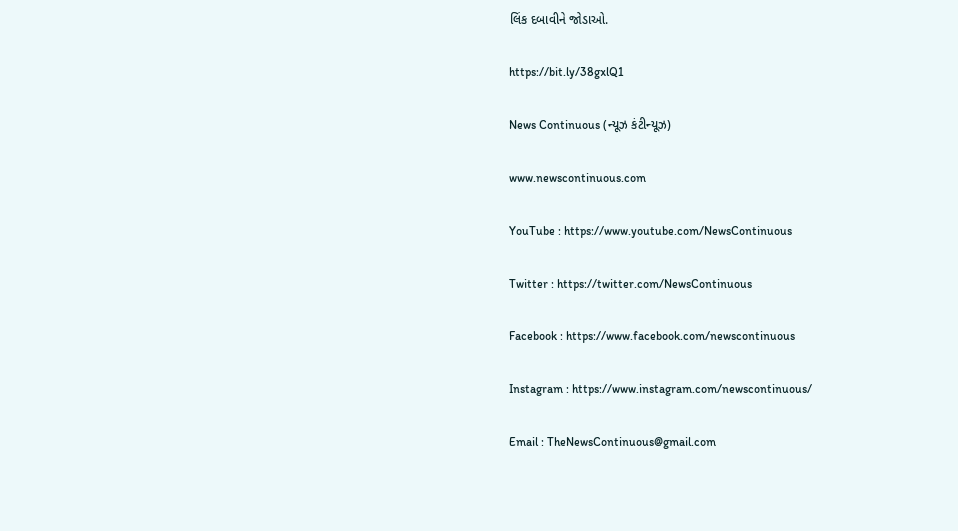લિંક દબાવીને જોડાઓ.

https://bit.ly/38gxlQ1

News Continuous (ન્યૂઝ કંટીન્યૂઝ)

www.newscontinuous.com

YouTube : https://www.youtube.com/NewsContinuous

Twitter : https://twitter.com/NewsContinuous

Facebook : https://www.facebook.com/newscontinuous

Instagram : https://www.instagram.com/newscontinuous/

Email : TheNewsContinuous@gmail.com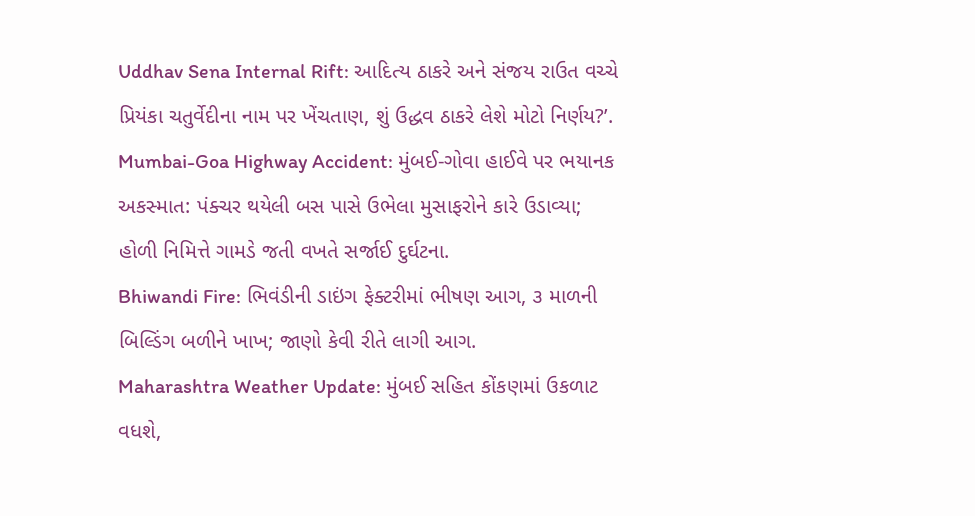Uddhav Sena Internal Rift: આદિત્ય ઠાકરે અને સંજય રાઉત વચ્ચે પ્રિયંકા ચતુર્વેદીના નામ પર ખેંચતાણ, શું ઉદ્ધવ ઠાકરે લેશે મોટો નિર્ણય?’.
Mumbai-Goa Highway Accident: મુંબઈ-ગોવા હાઈવે પર ભયાનક અકસ્માત: પંક્ચર થયેલી બસ પાસે ઉભેલા મુસાફરોને કારે ઉડાવ્યા; હોળી નિમિત્તે ગામડે જતી વખતે સર્જાઈ દુર્ઘટના.
Bhiwandi Fire: ભિવંડીની ડાઇંગ ફેક્ટરીમાં ભીષણ આગ, ૩ માળની બિલ્ડિંગ બળીને ખાખ; જાણો કેવી રીતે લાગી આગ.
Maharashtra Weather Update: મુંબઈ સહિત કોંકણમાં ઉકળાટ વધશે,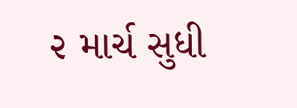૨ માર્ચ સુધી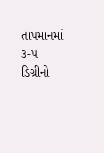તાપમાનમાં ૩-૫ ડિગ્રીનો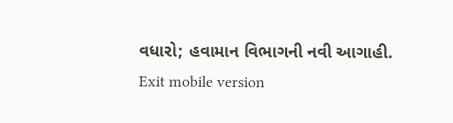વધારો; હવામાન વિભાગની નવી આગાહી.
Exit mobile version